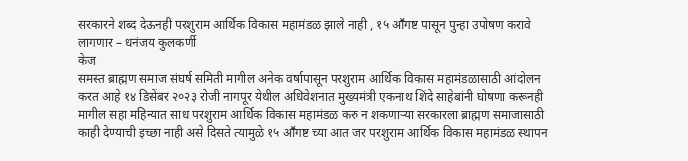सरकारने शब्द देऊनही परशुराम आर्थिक विकास महामंडळ झाले नाही , १५ आॕगष्ट पासून पुन्हा उपोषण करावे लागणार – धनंजय कुलकर्णी
केज
समस्त ब्राह्मण समाज संघर्ष समिती मागील अनेक वर्षापासून परशुराम आर्थिक विकास महामंडळासाठी आंदोलन करत आहे १४ डिसेंबर २०२३ रोजी नागपूर येथील अधिवेशनात मुख्यमंत्री एकनाथ शिंदे साहेबांनी घोषणा करूनही मागील सहा महिन्यात साध परशुराम आर्थिक विकास महामंडळ करु न शकणाऱ्या सरकारला ब्राह्मण समाजासाठी काही देण्याची इच्छा नाही असे दिसते त्यामुळे १५ आॕगष्ट च्या आत जर परशुराम आर्थिक विकास महामंडळ स्थापन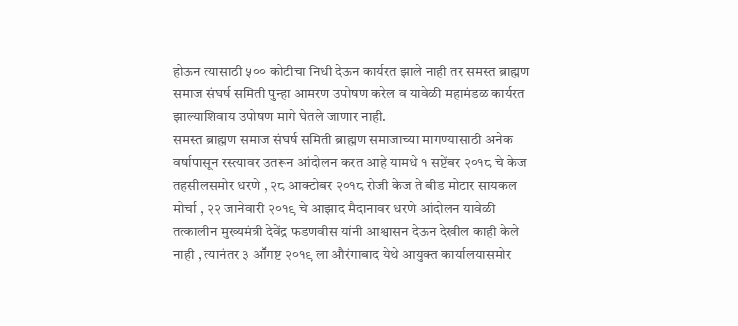होऊन त्यासाठी ५०० कोटीचा निधी देऊन कार्यरत झाले नाही तर समस्त ब्राह्मण समाज संघर्ष समिती पुन्हा आमरण उपोषण करेल व यावेळी महामंडळ कार्यरत झाल्याशिवाय उपोषण मागे घेतले जाणार नाही.
समस्त ब्राह्मण समाज संघर्ष समिती ब्राह्मण समाजाच्या मागण्यासाठी अनेक वर्षापासून रस्त्यावर उतरून आंदोलन करत आहे यामधे १ सप्टेंबर २०१८ चे केज तहसीलसमोर धरणे , २८ आक्टोबर २०१८ रोजी केज ते बीड मोटार सायकल मोर्चा , २२ जानेवारी २०१९ चे आझाद मैदानावर धरणे आंदोलन यावेळी तत्कालीन मुख्यमंत्री देवेंद्र फडणवीस यांनी आश्वासन देऊन देखील काही केले नाही , त्यानंतर ३ आॕगष्ट २०१९ ला औरंगाबाद येथे आयुक्त कार्यालयासमोर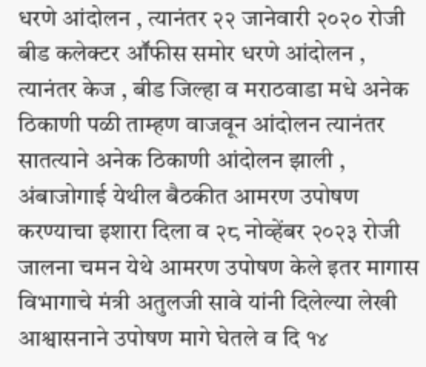धरणे आंदोलन , त्यानंतर २२ जानेवारी २०२० रोजी बीड कलेक्टर आॕफीस समोर धरणे आंदोलन , त्यानंतर केज , बीड जिल्हा व मराठवाडा मधे अनेक ठिकाणी पळी ताम्हण वाजवून आंदोलन त्यानंतर सातत्याने अनेक ठिकाणी आंदोलन झाली , अंबाजोगाई येथील बैठकीत आमरण उपोषण करण्याचा इशारा दिला व २८ नोव्हेंबर २०२३ रोजी जालना चमन येथे आमरण उपोषण केले इतर मागास विभागाचे मंत्री अतुलजी सावे यांनी दिलेल्या लेखी आश्वासनाने उपोषण मागे घेतले व दि १४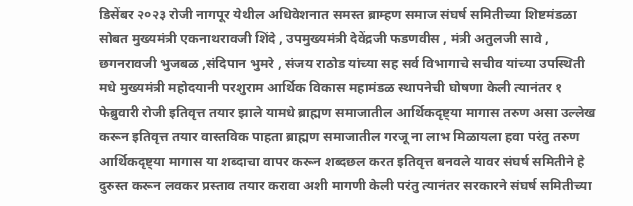डिसेंबर २०२३ रोजी नागपूर येथील अधिवेशनात समस्त ब्राम्हण समाज संघर्ष समितीच्या शिष्टमंडळा सोबत मुख्यमंत्री एकनाथरावजी शिंदे , उपमुख्यमंत्री देवेंद्रजी फडणवीस , मंत्री अतुलजी सावे , छगनरावजी भुजबळ ,संदिपान भुमरे , संजय राठोड यांच्या सह सर्व विभागाचे सचीव यांच्या उपस्थिती मधे मुख्यमंत्री महोदयानी परशुराम आर्थिक विकास महामंडळ स्थापनेची घोषणा केली त्यानंतर १ फेब्रुवारी रोजी इतिवृत्त तयार झाले यामधे ब्राह्मण समाजातील आर्थिकदृष्ट्या मागास तरुण असा उल्लेख करून इतिवृत्त तयार वास्तविक पाहता ब्राह्मण समाजातील गरजू ना लाभ मिळायला हवा परंतु तरुण आर्थिकदृष्ट्या मागास या शब्दाचा वापर करून शब्दछल करत इतिवृत्त बनवले यावर संघर्ष समितीने हे दुरुस्त करून लवकर प्रस्ताव तयार करावा अशी मागणी केली परंतु त्यानंतर सरकारने संघर्ष समितीच्या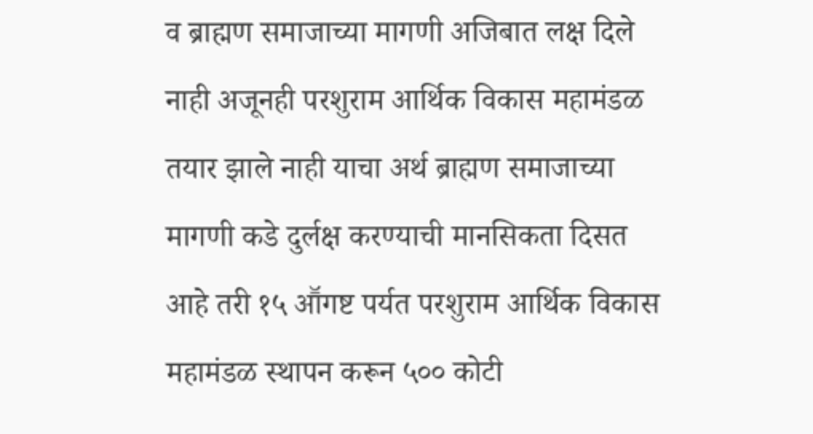व ब्राह्मण समाजाच्या मागणी अजिबात लक्ष दिले नाही अजूनही परशुराम आर्थिक विकास महामंडळ तयार झाले नाही याचा अर्थ ब्राह्मण समाजाच्या मागणी कडे दुर्लक्ष करण्याची मानसिकता दिसत आहे तरी १५ आॕगष्ट पर्यत परशुराम आर्थिक विकास महामंडळ स्थापन करून ५०० कोटी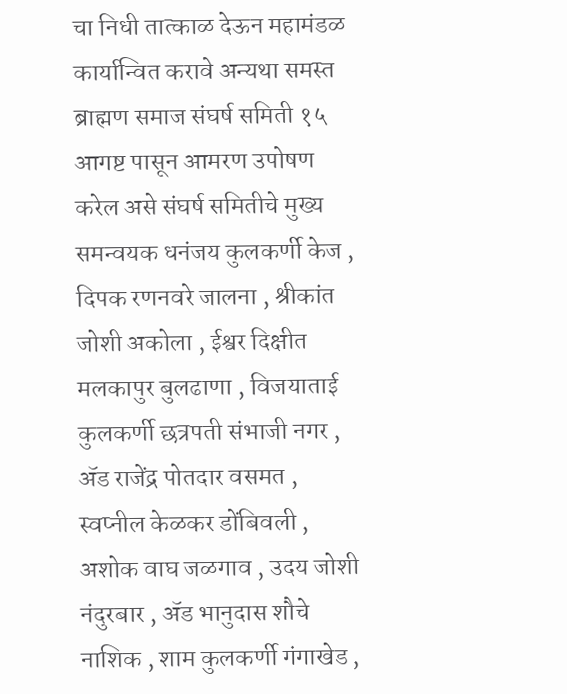चा निधी तात्काळ देऊन महामंडळ कार्यान्वित करावे अन्यथा समस्त ब्राह्मण समाज संघर्ष समिती १५ आगष्ट पासून आमरण उपोषण करेल असे संघर्ष समितीचे मुख्य समन्वयक धनंजय कुलकर्णी केज , दिपक रणनवरे जालना , श्रीकांत जोशी अकोला , ईश्वर दिक्षीत मलकापुर बुलढाणा , विजयाताई कुलकर्णी छत्रपती संभाजी नगर , ॲड राजेंद्र पोतदार वसमत , स्वप्नील केळकर डोंबिवली , अशोक वाघ जळगाव , उदय जोशी नंदुरबार , ॲड भानुदास शौचे नाशिक , शाम कुलकर्णी गंगाखेड ,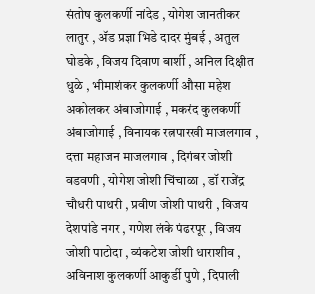संतोष कुलकर्णी नांदेड , योगेश जानतीकर लातुर , ॲड प्रज्ञा भिडे दादर मुंबई , अतुल घोडके , विजय दिवाण बार्शी , अनिल दिक्षीत धुळे , भीमाशंकर कुलकर्णी औसा महेश अकोलकर अंबाजोगाई , मकरंद कुलकर्णी अंबाजोगाई , विनायक रत्नपारखी माजलगाव , दत्ता महाजन माजलगाव , दिगंबर जोशी वडवणी , योगेश जोशी चिंचाळा , डॉ राजेंद्र चौधरी पाथरी , प्रवीण जोशी पाथरी , विजय देशपांडे नगर , गणेश लंके पंढरपूर , विजय जोशी पाटोदा , व्यंकटेश जोशी धाराशीव , अविनाश कुलकर्णी आकुर्डी पुणे , दिपाली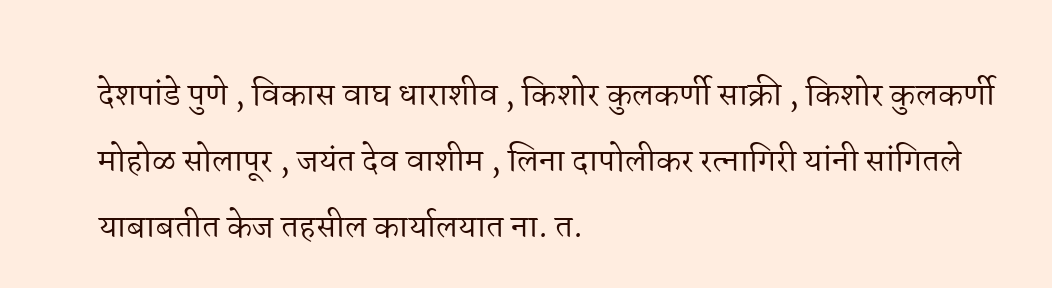देशपांडे पुणे , विकास वाघ धाराशीव , किशोर कुलकर्णी साक्री , किशोर कुलकर्णी मोहोळ सोलापूर , जयंत देव वाशीम , लिना दापोलीकर रत्नागिरी यांनी सांगितले याबाबतीत केज तहसील कार्यालयात ना. त.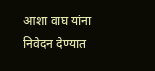आशा वाघ यांना निवेदन देण्यात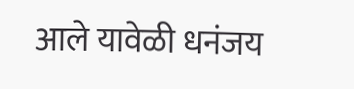आले यावेळी धनंजय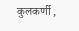कुलकर्णी ,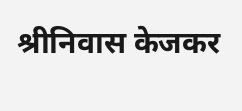श्रीनिवास केजकर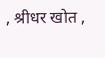, श्रीधर खोत ,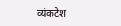व्यंकटेश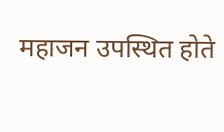महाजन उपस्थित होते